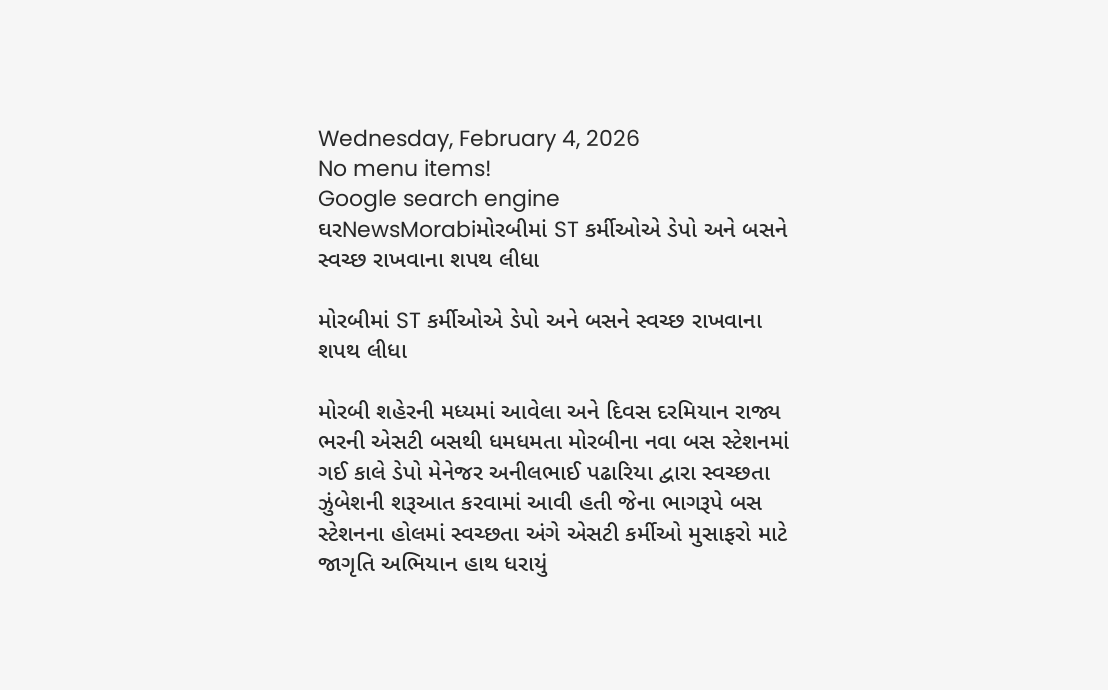Wednesday, February 4, 2026
No menu items!
Google search engine
ઘરNewsMorabiમોરબીમાં ST કર્મીઓએ ડેપો અને બસને સ્વચ્છ રાખવાના શપથ લીધા

મોરબીમાં ST કર્મીઓએ ડેપો અને બસને સ્વચ્છ રાખવાના શપથ લીધા

મોરબી શહેરની મધ્યમાં આવેલા અને દિવસ દરમિયાન રાજ્ય ભરની એસટી બસથી ધમધમતા મોરબીના નવા બસ સ્ટેશનમાં ગઈ કાલે ડેપો મેનેજર અનીલભાઈ પઢારિયા દ્વારા સ્વચ્છતા ઝુંબેશની શરૂઆત કરવામાં આવી હતી જેના ભાગરૂપે બસ સ્ટેશનના હોલમાં સ્વચ્છતા અંગે એસટી કર્મીઓ મુસાફરો માટે જાગૃતિ અભિયાન હાથ ધરાયું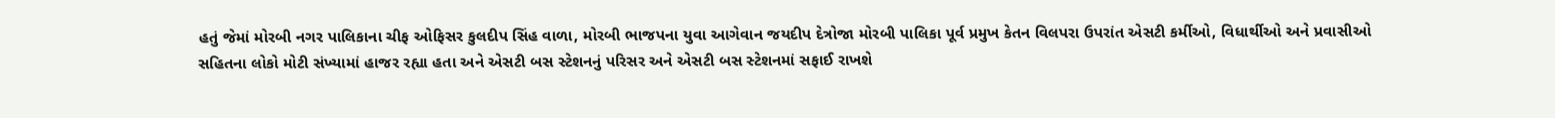હતું જેમાં મોરબી નગર પાલિકાના ચીફ ઓફિસર કુલદીપ સિંહ વાળા, મોરબી ભાજપના યુવા આગેવાન જયદીપ દેત્રોજા મોરબી પાલિકા પૂર્વ પ્રમુખ કેતન વિલપરા ઉપરાંત એસટી કર્મીઓ, વિધાર્થીઓ અને પ્રવાસીઓ સહિતના લોકો મોટી સંખ્યામાં હાજર રહ્યા હતા અને એસટી બસ સ્ટેશનનું પરિસર અને એસટી બસ સ્ટેશનમાં સફાઈ રાખશે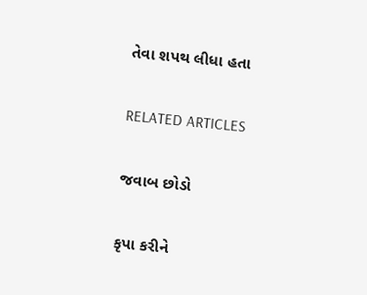તેવા શપથ લીધા હતા

RELATED ARTICLES

જવાબ છોડો

કૃપા કરીને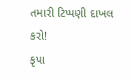તમારી ટિપ્પણી દાખલ કરો!
કૃપા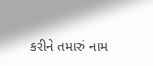કરીને તમારું નામ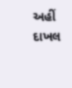અહીં દાખલ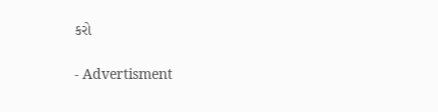કરો

- Advertisment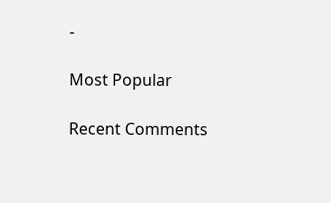-

Most Popular

Recent Comments